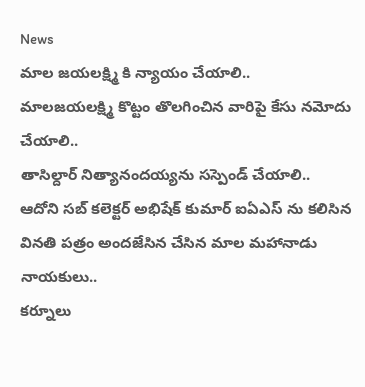News
మాల జయలక్ష్మి కి న్యాయం చేయాలి..
మాలజయలక్ష్మి కొట్టం తొలగించిన వారిపై కేసు నమోదు చేయాలి..
తాసిల్దార్ నిత్యానందయ్యను సస్పెండ్ చేయాలి..
ఆదోని సబ్ కలెక్టర్ అభిషేక్ కుమార్ ఐఏఎస్ ను కలిసిన వినతి పత్రం అందజేసిన చేసిన మాల మహానాడు నాయకులు..
కర్నూలు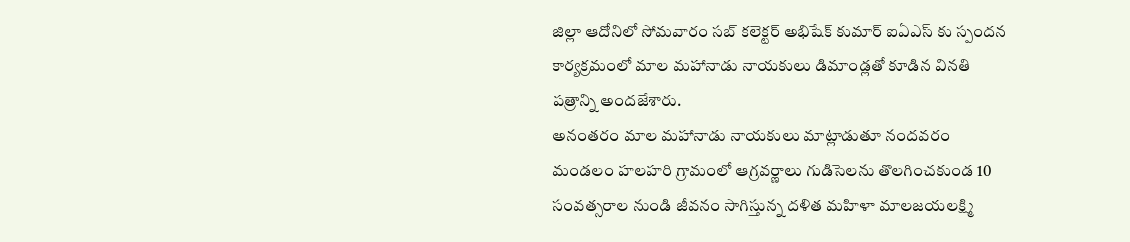జిల్లా ఆదోనిలో సోమవారం సబ్ కలెక్టర్ అభిషేక్ కుమార్ ఐఏఎస్ కు స్పందన కార్యక్రమంలో మాల మహానాడు నాయకులు డిమాండ్లతో కూడిన వినతి పత్రాన్ని అందజేశారు.
అనంతరం మాల మహానాడు నాయకులు మాట్లాడుతూ నందవరం మండలం హలహరి గ్రామంలో ఆగ్రవర్ణాలు గుడిసెలను తొలగించకుండ 10 సంవత్సరాల నుండి జీవనం సాగిస్తున్న దళిత మహిళా మాలజయలక్ష్మి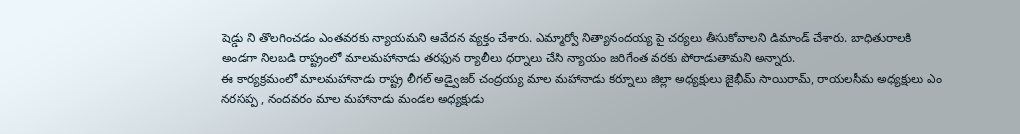షెడ్డు ని తొలగించడం ఎంతవరకు న్యాయమని ఆవేదన వ్యక్తం చేశారు. ఎమ్మార్వో నిత్యానందయ్య పై చర్యలు తీసుకోవాలని డిమాండ్ చేశారు. బాధితురాలకి అండగా నిలబడి రాష్ట్రంలో మాలమహానాడు తరఫున ర్యాలీలు ధర్నాలు చేసి న్యాయం జరిగేంత వరకు పోరాడుతామని అన్నారు.
ఈ కార్యక్రమంలో మాలమహానాడు రాష్ట్ర లీగల్ అడ్వైజర్ చంద్రయ్య మాల మహానాడు కర్నూలు జిల్లా అధ్యక్షులు జైభీమ్ సాయిరామ్, రాయలసీమ అధ్యక్షులు ఎం నరసప్ప , నందవరం మాల మహానాడు మండల అధ్యక్షుడు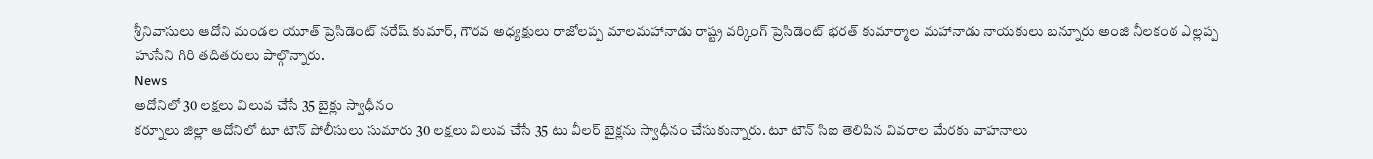శ్రీనివాసులు ఆదోని మండల యూత్ ప్రెసిడెంట్ నరేష్ కుమార్, గౌరవ అధ్యక్షులు రాజోలప్ప మాలమహానాడు రాష్ట్ర వర్కింగ్ ప్రెసిడెంట్ భరత్ కుమార్మాల మహానాడు నాయకులు బన్నూరు అంజి నీలకంఠ ఎల్లప్ప హుసేని గిరి తదితరులు పాల్గొన్నారు.
News
అదోనిలో 30 లక్షలు విలువ చేసే 35 బైక్లు స్వాధీనం
కర్నూలు జిల్లా ఆదోనిలో టూ టౌన్ పోలీసులు సుమారు 30 లక్షలు విలువ చేసే 35 టు వీలర్ బైక్లను స్వాధీనం చేసుకున్నారు. టూ టౌన్ సిఐ తెలిపిన వివరాల మేరకు వాహనాలు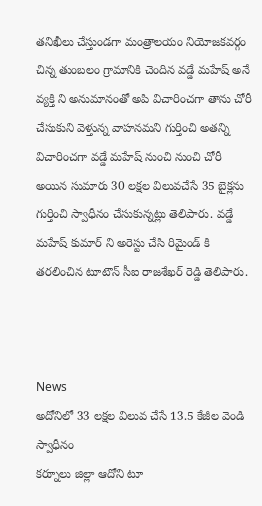తనిఖీలు చేస్తుండగా మంత్రాలయం నియోజకవర్గం చిన్న తుంబలం గ్రామానికి చెందిన వడ్డే మహేష్ అనే వ్యక్తి ని అనుమానంతో అపి విచారించగా తాను చోరీ చేసుకుని వెళ్తున్న వాహనమని గుర్తించి అతన్ని విచారించగా వడ్డే మహేష్ నుంచి నుంచి చోరీ అయిన సుమారు 30 లక్షల విలువచేసే 35 బైక్లను గుర్తించి స్వాధీనం చేసుకున్నట్లు తెలిపారు. వడ్డే మహేష్ కుమార్ ని అరెస్టు చేసి రిమైండ్ కి తరలించిన టూటౌన్ సీఐ రాజశేఖర్ రెడ్డి తెలిపారు.



News
అదోనిలో 33 లక్షల విలువ చేసే 13.5 కేజీల వెండి స్వాధీనం
కర్నూలు జిల్లా ఆదోని టూ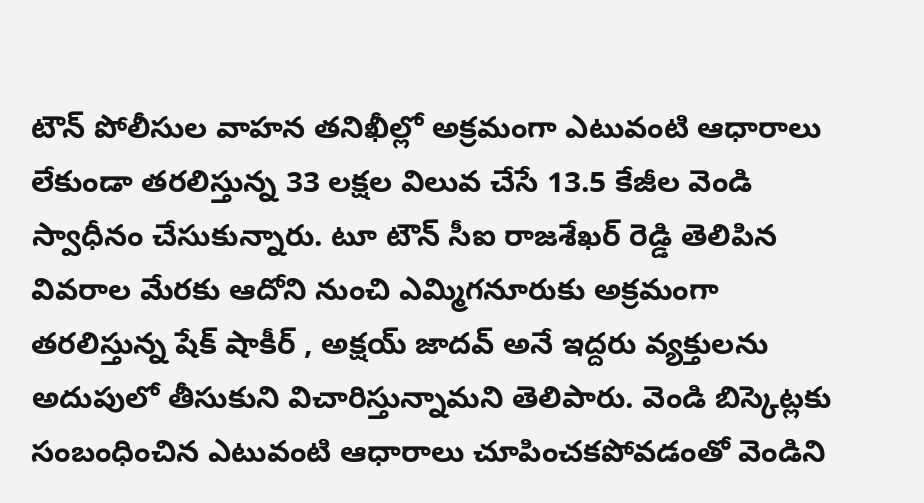టౌన్ పోలీసుల వాహన తనిఖీల్లో అక్రమంగా ఎటువంటి ఆధారాలు లేకుండా తరలిస్తున్న 33 లక్షల విలువ చేసే 13.5 కేజీల వెండి స్వాధీనం చేసుకున్నారు. టూ టౌన్ సీఐ రాజశేఖర్ రెడ్డి తెలిపిన వివరాల మేరకు ఆదోని నుంచి ఎమ్మిగనూరుకు అక్రమంగా తరలిస్తున్న షేక్ షాకీర్ , అక్షయ్ జాదవ్ అనే ఇద్దరు వ్యక్తులను అదుపులో తీసుకుని విచారిస్తున్నామని తెలిపారు. వెండి బిస్కెట్లకు సంబంధించిన ఎటువంటి ఆధారాలు చూపించకపోవడంతో వెండిని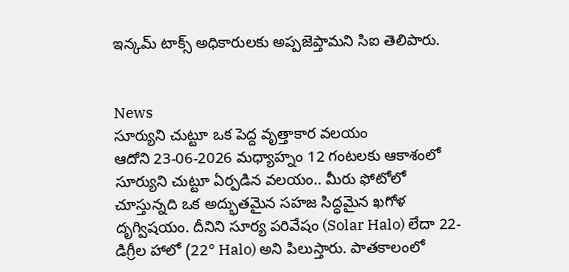ఇన్కమ్ టాక్స్ అధికారులకు అప్పజెప్తామని సిఐ తెలిపారు.


News
సూర్యుని చుట్టూ ఒక పెద్ద వృత్తాకార వలయం
ఆదోని 23-06-2026 మధ్యాహ్నం 12 గంటలకు ఆకాశంలో సూర్యుని చుట్టూ ఏర్పడిన వలయం.. మీరు ఫోటోలో చూస్తున్నది ఒక అద్భుతమైన సహజ సిద్ధమైన ఖగోళ దృగ్విషయం. దీనిని సూర్య పరివేషం (Solar Halo) లేదా 22-డిగ్రీల హాలో (22° Halo) అని పిలుస్తారు. పాతకాలంలో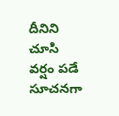దీనిని చూసి వర్షం పడే సూచనగా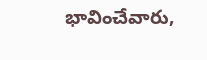భావించేవారు,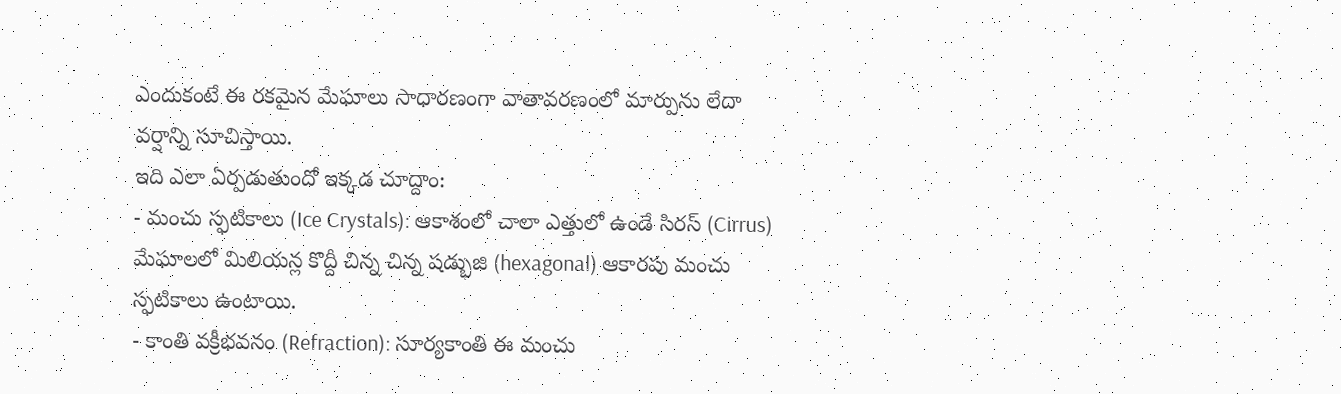ఎందుకంటే ఈ రకమైన మేఘాలు సాధారణంగా వాతావరణంలో మార్పును లేదా వర్షాన్ని సూచిస్తాయి.
ఇది ఎలా ఏర్పడుతుందో ఇక్కడ చూద్దాం:
- మంచు స్ఫటికాలు (Ice Crystals): ఆకాశంలో చాలా ఎత్తులో ఉండే సిరస్ (Cirrus) మేఘాలలో మిలియన్ల కొద్దీ చిన్న చిన్న షడ్భుజి (hexagonal) ఆకారపు మంచు స్ఫటికాలు ఉంటాయి.
- కాంతి వక్రీభవనం (Refraction): సూర్యకాంతి ఈ మంచు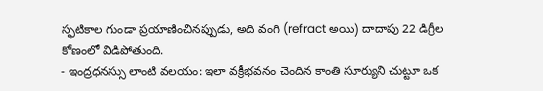స్ఫటికాల గుండా ప్రయాణించినప్పుడు, అది వంగి (refract అయి) దాదాపు 22 డిగ్రీల కోణంలో విడిపోతుంది.
- ఇంద్రధనస్సు లాంటి వలయం: ఇలా వక్రీభవనం చెందిన కాంతి సూర్యుని చుట్టూ ఒక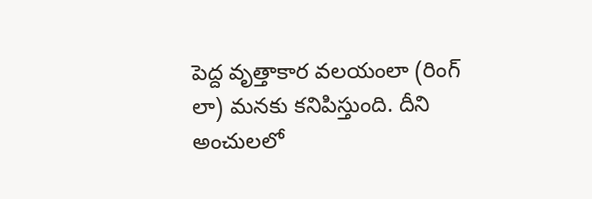పెద్ద వృత్తాకార వలయంలా (రింగ్ లా) మనకు కనిపిస్తుంది. దీని అంచులలో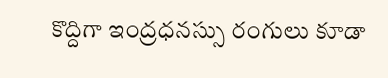కొద్దిగా ఇంద్రధనస్సు రంగులు కూడా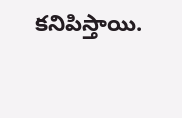కనిపిస్తాయి.